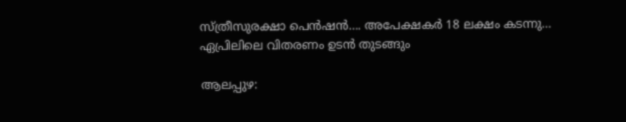സ്ത്രീസുരക്ഷാ പെൻഷൻ…. അപേക്ഷകർ 18 ലക്ഷം കടന്നു… ഏപ്രിലിലെ വിതരണം ഉടൻ തുടങ്ങും

ആലപ്പുഴ: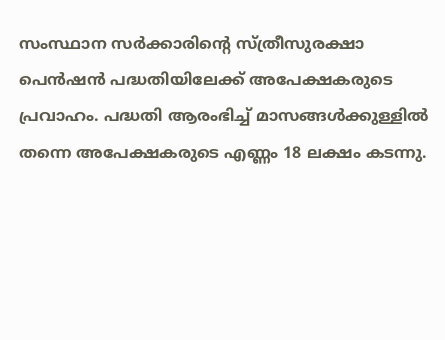സംസ്ഥാന സർക്കാരിന്റെ സ്ത്രീസുരക്ഷാ പെൻഷൻ പദ്ധതിയിലേക്ക് അപേക്ഷകരുടെ പ്രവാഹം. പദ്ധതി ആരംഭിച്ച് മാസങ്ങൾക്കുള്ളിൽ തന്നെ അപേക്ഷകരുടെ എണ്ണം 18 ലക്ഷം കടന്നു.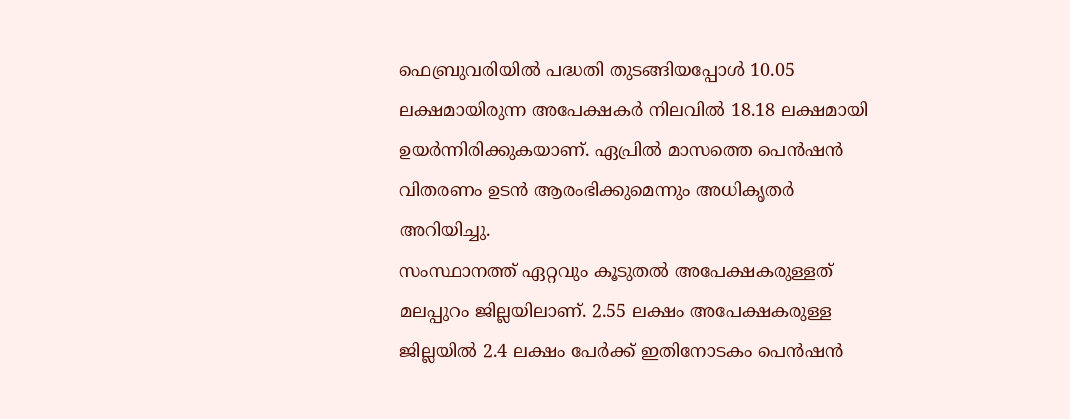ഫെബ്രുവരിയിൽ പദ്ധതി തുടങ്ങിയപ്പോൾ 10.05 ലക്ഷമായിരുന്ന അപേക്ഷകർ നിലവിൽ 18.18 ലക്ഷമായി ഉയർന്നിരിക്കുകയാണ്. ഏപ്രിൽ മാസത്തെ പെൻഷൻ വിതരണം ഉടൻ ആരംഭിക്കുമെന്നും അധികൃതർ അറിയിച്ചു.
സംസ്ഥാനത്ത് ഏറ്റവും കൂടുതൽ അപേക്ഷകരുള്ളത് മലപ്പുറം ജില്ലയിലാണ്. 2.55 ലക്ഷം അപേക്ഷകരുള്ള ജില്ലയിൽ 2.4 ലക്ഷം പേർക്ക് ഇതിനോടകം പെൻഷൻ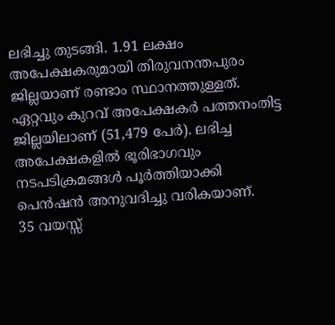ലഭിച്ചു തുടങ്ങി. 1.91 ലക്ഷം അപേക്ഷകരുമായി തിരുവനന്തപുരം ജില്ലയാണ് രണ്ടാം സ്ഥാനത്തുള്ളത്. ഏറ്റവും കുറവ് അപേക്ഷകർ പത്തനംതിട്ട ജില്ലയിലാണ് (51,479 പേർ). ലഭിച്ച അപേക്ഷകളിൽ ഭൂരിഭാഗവും നടപടിക്രമങ്ങൾ പൂർത്തിയാക്കി പെൻഷൻ അനുവദിച്ചു വരികയാണ്.
35 വയസ്സ്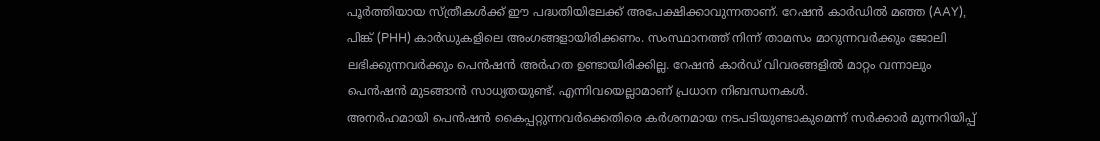പൂർത്തിയായ സ്ത്രീകൾക്ക് ഈ പദ്ധതിയിലേക്ക് അപേക്ഷിക്കാവുന്നതാണ്. റേഷൻ കാർഡിൽ മഞ്ഞ (AAY), പിങ്ക് (PHH) കാർഡുകളിലെ അംഗങ്ങളായിരിക്കണം. സംസ്ഥാനത്ത് നിന്ന് താമസം മാറുന്നവർക്കും ജോലി ലഭിക്കുന്നവർക്കും പെൻഷൻ അർഹത ഉണ്ടായിരിക്കില്ല. റേഷൻ കാർഡ് വിവരങ്ങളിൽ മാറ്റം വന്നാലും പെൻഷൻ മുടങ്ങാൻ സാധ്യതയുണ്ട്. എന്നിവയെല്ലാമാണ് പ്രധാന നിബന്ധനകൾ.
അനർഹമായി പെൻഷൻ കൈപ്പറ്റുന്നവർക്കെതിരെ കർശനമായ നടപടിയുണ്ടാകുമെന്ന് സർക്കാർ മുന്നറിയിപ്പ്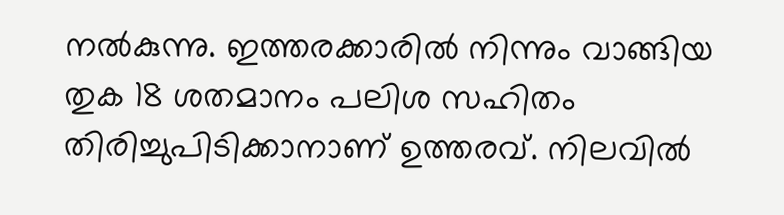നൽകുന്നു. ഇത്തരക്കാരിൽ നിന്നും വാങ്ങിയ തുക 18 ശതമാനം പലിശ സഹിതം തിരിച്ചുപിടിക്കാനാണ് ഉത്തരവ്. നിലവിൽ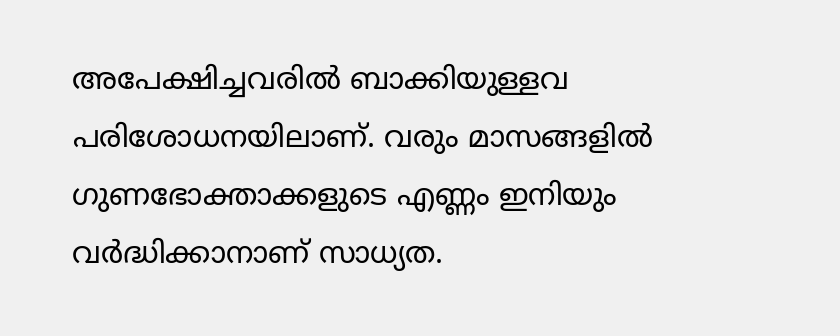അപേക്ഷിച്ചവരിൽ ബാക്കിയുള്ളവ പരിശോധനയിലാണ്. വരും മാസങ്ങളിൽ ഗുണഭോക്താക്കളുടെ എണ്ണം ഇനിയും വർദ്ധിക്കാനാണ് സാധ്യത.